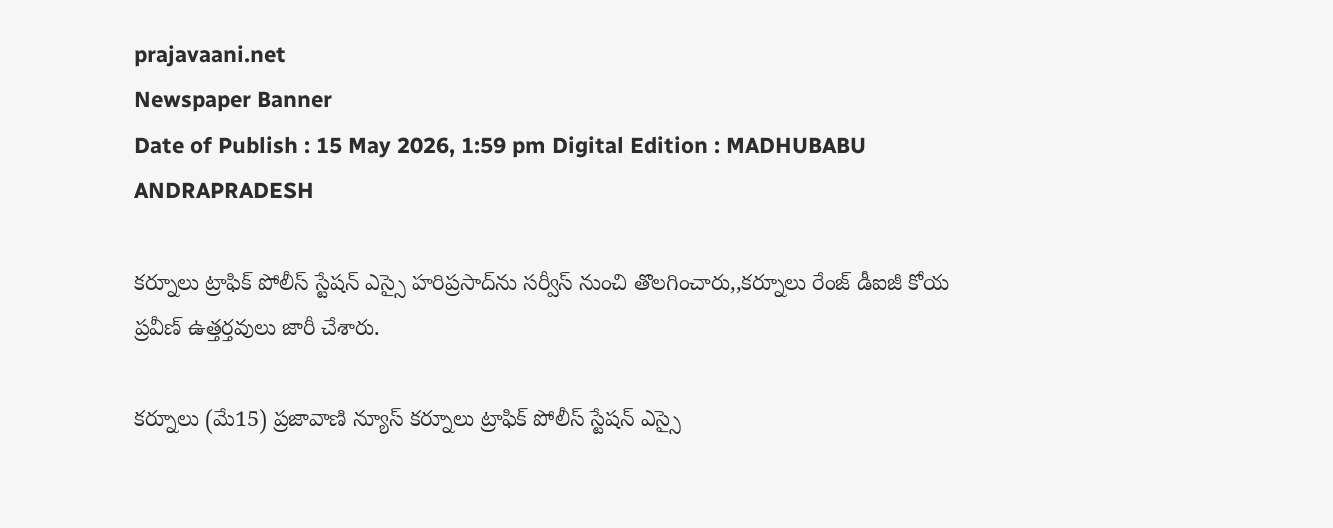prajavaani.net
Newspaper Banner
Date of Publish : 15 May 2026, 1:59 pm Digital Edition : MADHUBABU ANDRAPRADESH

కర్నూలు ట్రాఫిక్‌ పోలీస్ స్టేషన్‌ ఎస్సై హరిప్రసాద్‌ను సర్వీస్ నుంచి తొలగించారు,,కర్నూలు రేంజ్ డీఐజీ కోయ ప్రవీణ్ ఉత్తర్తవులు జారీ చేశారు.

కర్నూలు (మే15) ప్రజావాణి న్యూస్ కర్నూలు ట్రాఫిక్‌ పోలీస్ స్టేషన్‌ ఎస్సై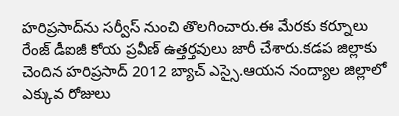హరిప్రసాద్‌ను సర్వీస్ నుంచి తొలగించారు.ఈ మేరకు కర్నూలు రేంజ్ డీఐజీ కోయ ప్రవీణ్ ఉత్తర్తవులు జారీ చేశారు.కడప జిల్లాకు చెందిన హరిప్రసాద్‌ 2012 బ్యాచ్‌ ఎస్సై.ఆయన నంద్యాల జిల్లాలో ఎక్కువ రోజులు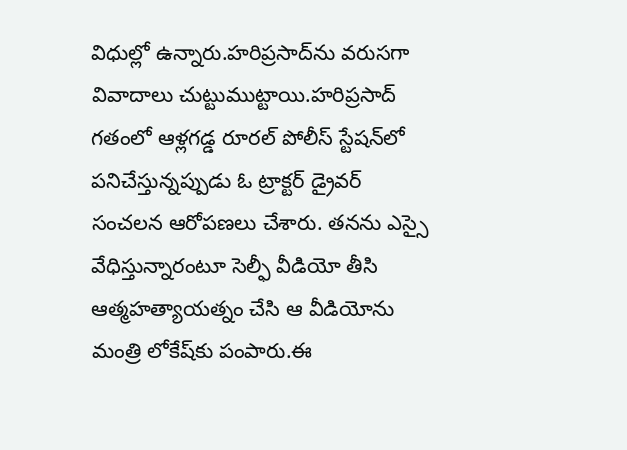విధుల్లో ఉన్నారు.హరిప్రసాద్‌ను వరుసగా వివాదాలు చుట్టుముట్టాయి.హరిప్రసాద్ గతంలో ఆళ్లగడ్డ రూరల్ పోలీస్ స్టేషన్‌లో పనిచేస్తున్నప్పుడు ఓ ట్రాక్టర్ డ్రైవర్ సంచలన ఆరోపణలు చేశారు. తనను ఎస్సై వేధిస్తున్నారంటూ సెల్ఫీ వీడియో తీసి ఆత్మహత్యాయత్నం చేసి ఆ వీడియోను మంత్రి లోకేష్‌కు పంపారు.ఈ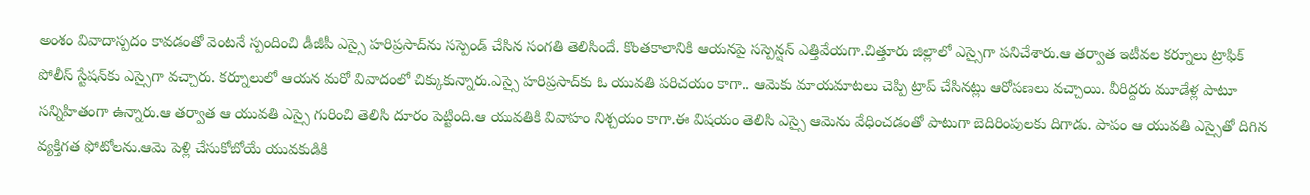అంశం వివాదాస్పదం కావడంతో వెంటనే స్పందించి డీజీపీ ఎస్సై హరిప్రసాద్‌ను సస్పెండ్ చేసిన సంగతి తెలిసిందే. కొంతకాలానికి ఆయనపై సస్పెన్షన్ ఎత్తివేయగా.చిత్తూరు జిల్లాలో ఎస్సైగా పనిచేశారు.ఆ తర్వాత ఇటీవల కర్నూలు ట్రాఫిక్ పోలీస్ స్టేషన్‌కు ఎస్సైగా వచ్చారు. కర్నూలులో ఆయన మరో వివాదంలో చిక్కుకున్నారు.ఎస్సై హరిప్రసాద్‌కు ఓ యువతి పరిచయం కాగా.. ఆమెకు మాయమాటలు చెప్పి ట్రాప్ చేసినట్లు ఆరోపణలు వచ్చాయి. వీరిద్దరు మూడేళ్ల పాటూ సన్నిహితంగా ఉన్నారు.ఆ తర్వాత ఆ యువతి ఎస్సై గురించి తెలిసి దూరం పెట్టింది.ఆ యువతికి వివాహం నిశ్చయం కాగా.ఈ విషయం తెలిసి ఎస్సై ఆమెను వేధించడంతో పాటుగా బెదిరింపులకు దిగాడు. పాపం ఆ యువతి ఎస్సైతో దిగిన వ్యక్తిగత ఫోటోలను.ఆమె పెళ్లి చేసుకోబోయే యువకుడికి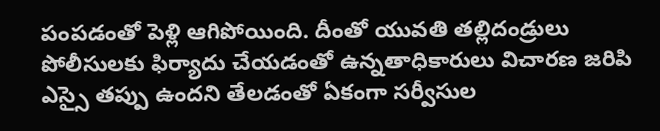పంపడంతో పెళ్లి ఆగిపోయింది. దీంతో యువతి తల్లిదండ్రులు పోలీసులకు ఫిర్యాదు చేయడంతో ఉన్నతాధికారులు విచారణ జరిపి ఎస్సై తప్పు ఉందని తేలడంతో ఏకంగా సర్వీసుల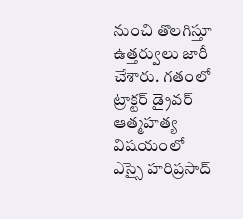నుంచి తొలగిస్తూ ఉత్తర్వులు జారీ చేశారు. గతంలో ట్రాక్టర్ డ్రైవర్ ఆత్మహత్య విషయంలో ఎస్సై హరిప్రసాద్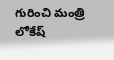గురించి మంత్రి లోకేష్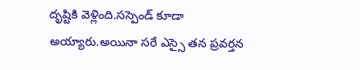దృష్టికి వెళ్లింది.సస్పెండ్ కూడా అయ్యారు.అయినా సరే ఎస్సై తన ప్రవర్తన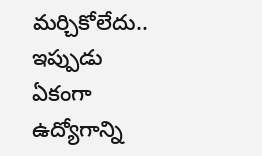మర్చికోలేదు.. ఇప్పుడు ఏకంగా ఉద్యోగాన్ని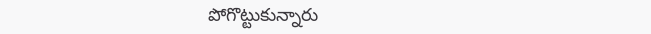పోగొట్టుకున్నారు